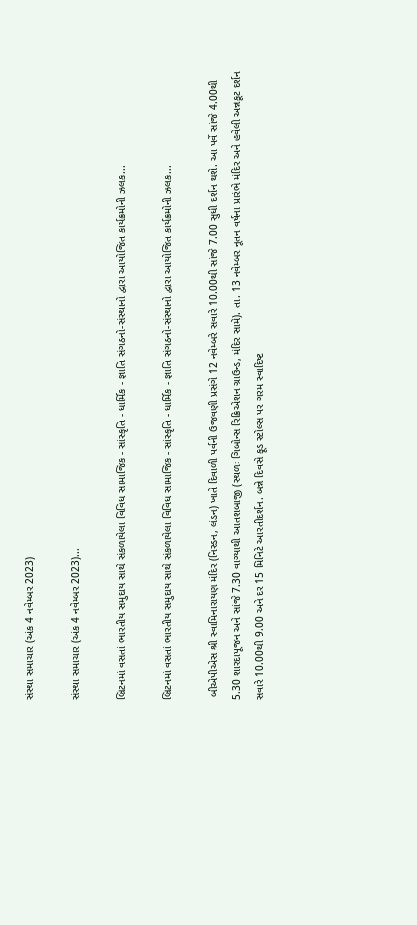સંસ્થા સમાચાર (અંક 4 નવેમ્બર 2023)

સંસ્થા સમાચાર (અંક 4 નવેમ્બર 2023)...

બ્રિટનમાં વસતાં ભારતીય સમુદાય સાથે સંકળાયેલા વિવિધ સામાજિક - સાંસ્કૃતિ - ધાર્મિક - જ્ઞાતિ સંગઠનો-સંસ્થાનો દ્વારા આયોજિત કાર્યક્રમોની ઝલક...

બ્રિટનમાં વસતાં ભારતીય સમુદાય સાથે સંકળાયેલા વિવિધ સામાજિક - સાંસ્કૃતિ - ધાર્મિક - જ્ઞાતિ સંગઠનો-સંસ્થાનો દ્વારા આયોજિત કાર્યક્રમોની ઝલક...

 બીએપીએસ શ્રી સ્વામિનારાયણ મંદિર (નિસ્ડન, લંડન) ખાતે દિવાળી પર્વની ઉજવણી પ્રસંગે 12 નવેમ્બરે સવારે 10.00થી સાંજે 7.00 સુધી દર્શન થશે. આ પર્વે સાંજે 4.00થી 5.30 શારદાપૂજન અને સાંજે 7.30 વાગ્યાથી આતશબાજી (સ્થળઃ ગિબોન્સ રિક્રિએશન ગ્રાઉન્ડ, મંદિર સામે). તા. 13 નવેમ્બર નૂતન વર્ષના પ્રારંભે મંદિર અને હવેલી અન્નકૂટ દર્શન સવારે 10.00થી 9.00 અને દર 15 મિનિટે આરતીદર્શન. બન્ને દિવસે ફૂડ સ્ટોલ્સ પર ગરમ સ્વાદિષ્ટ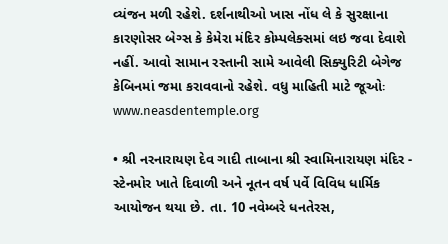વ્યંજન મળી રહેશે. દર્શનાથીઓ ખાસ નોંધ લે કે સુરક્ષાના કારણોસર બેગ્સ કે કેમેરા મંદિર કોમ્પલેક્સમાં લઇ જવા દેવાશે નહીં. આવો સામાન રસ્તાની સામે આવેલી સિક્યુરિટી બેગેજ કેબિનમાં જમા કરાવવાનો રહેશે. વધુ માહિતી માટે જૂઓઃ www.neasdentemple.org

• શ્રી નરનારાયણ દેવ ગાદી તાબાના શ્રી સ્વામિનારાયણ મંદિર - સ્ટેનમોર ખાતે દિવાળી અને નૂતન વર્ષ પર્વે વિવિધ ધાર્મિક આયોજન થયા છે. તા. 10 નવેમ્બરે ધનતેરસ,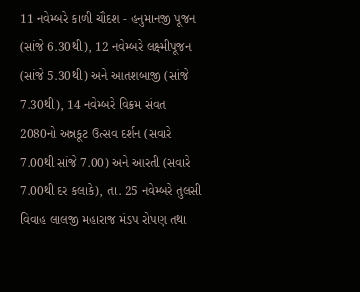11 નવેમ્બરે કાળી ચૌદશ - હનુમાનજી પૂજન (સાંજે 6.30થી), 12 નવેમ્બરે લક્ષ્મીપૂજન (સાંજે 5.30થી) અને આતશબાજી (સાંજે 7.30થી), 14 નવેમ્બરે વિક્રમ સંવત 2080નો અન્નકૂટ ઉત્સવ દર્શન (સવારે 7.00થી સાંજે 7.00) અને આરતી (સવારે 7.00થી દર કલાકે), તા. 25 નવેમ્બરે તુલસી વિવાહ લાલજી મહારાજ મંડપ રોપણ તથા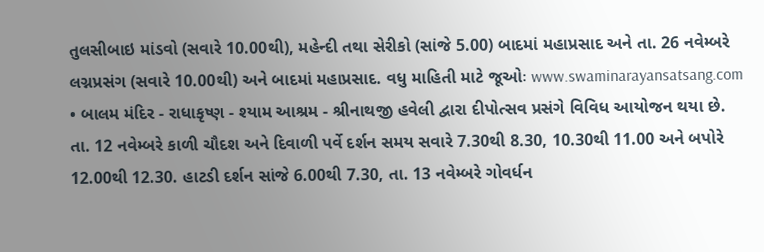તુલસીબાઇ માંડવો (સવારે 10.00થી), મહેન્દી તથા સેરીકો (સાંજે 5.00) બાદમાં મહાપ્રસાદ અને તા. 26 નવેમ્બરે લગ્નપ્રસંગ (સવારે 10.00થી) અને બાદમાં મહાપ્રસાદ. વધુ માહિતી માટે જૂઓઃ www.swaminarayansatsang.com
• બાલમ મંદિર - રાધાકૃષ્ણ - શ્યામ આશ્રમ - શ્રીનાથજી હવેલી દ્વારા દીપોત્સવ પ્રસંગે વિવિધ આયોજન થયા છે. તા. 12 નવેમ્બરે કાળી ચૌદશ અને દિવાળી પર્વે દર્શન સમય સવારે 7.30થી 8.30, 10.30થી 11.00 અને બપોરે 12.00થી 12.30. હાટડી દર્શન સાંજે 6.00થી 7.30, તા. 13 નવેમ્બરે ગોવર્ધન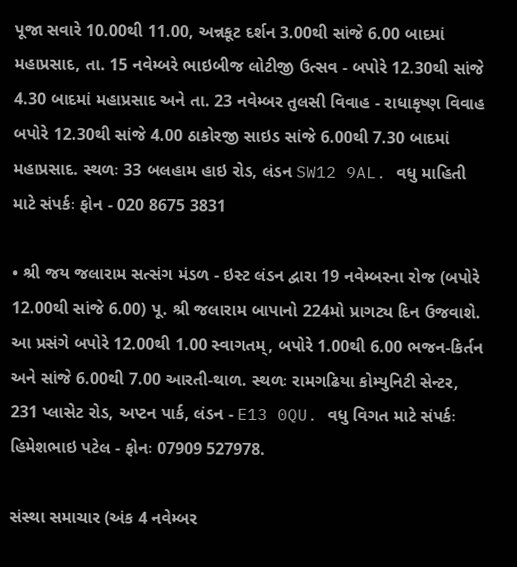પૂજા સવારે 10.00થી 11.00, અન્નકૂટ દર્શન 3.00થી સાંજે 6.00 બાદમાં મહાપ્રસાદ, તા. 15 નવેમ્બરે ભાઇબીજ લોટીજી ઉત્સવ - બપોરે 12.30થી સાંજે 4.30 બાદમાં મહાપ્રસાદ અને તા. 23 નવેમ્બર તુલસી વિવાહ - રાધાકૃષ્ણ વિવાહ બપોરે 12.30થી સાંજે 4.00 ઠાકોરજી સાઇડ સાંજે 6.00થી 7.30 બાદમાં મહાપ્રસાદ. સ્થળઃ 33 બલહામ હાઇ રોડ, લંડન SW12 9AL. વધુ માહિતી માટે સંપર્કઃ ફોન - 020 8675 3831

• શ્રી જય જલારામ સત્સંગ મંડળ - ઇસ્ટ લંડન દ્વારા 19 નવેમ્બરના રોજ (બપોરે 12.00થી સાંજે 6.00) પૂ. શ્રી જલારામ બાપાનો 224મો પ્રાગટ્ય દિન ઉજવાશે. આ પ્રસંગે બપોરે 12.00થી 1.00 સ્વાગતમ્, બપોરે 1.00થી 6.00 ભજન-કિર્તન અને સાંજે 6.00થી 7.00 આરતી-થાળ. સ્થળઃ રામગઢિયા કોમ્યુનિટી સેન્ટર, 231 પ્લાસેટ રોડ, અપ્ટન પાર્ક, લંડન - E13 0QU. વધુ વિગત માટે સંપર્કઃ હિમેશભાઇ પટેલ - ફોનઃ 07909 527978.

સંસ્થા સમાચાર (અંક 4 નવેમ્બર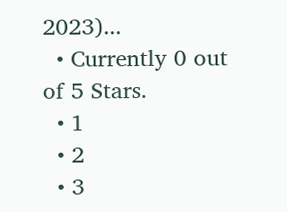2023)...
  • Currently 0 out of 5 Stars.
  • 1
  • 2
  • 3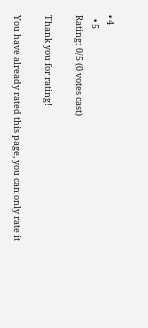• 4
  • 5
Rating: 0/5 (0 votes cast)

Thank you for rating!

You have already rated this page, you can only rate it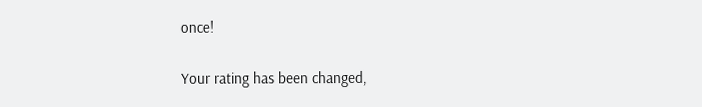once!

Your rating has been changed,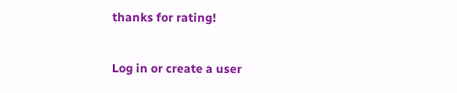thanks for rating!

Log in or create a user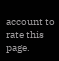account to rate this page.